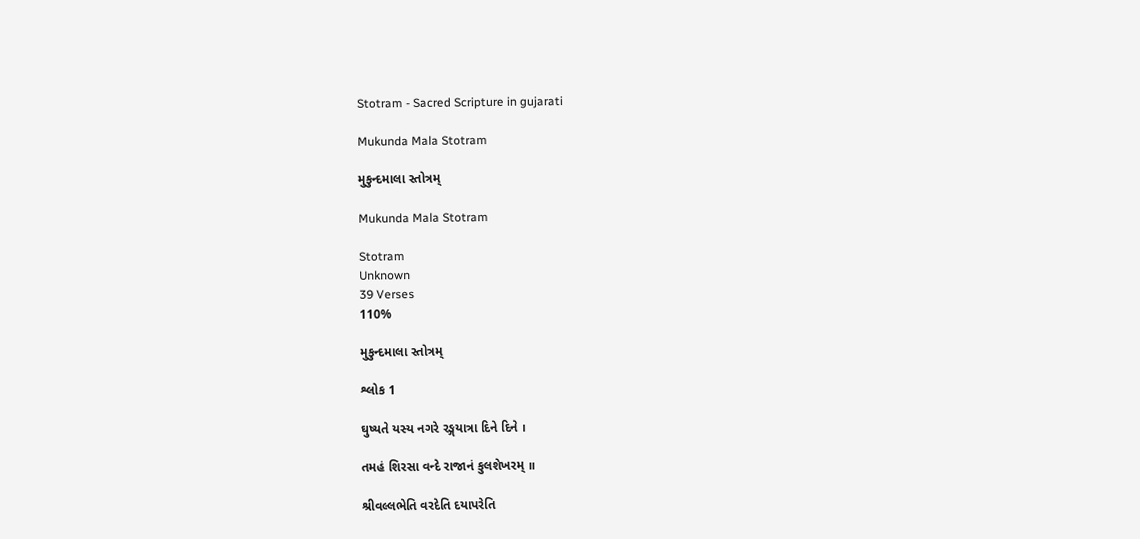Stotram - Sacred Scripture in gujarati

Mukunda Mala Stotram

મુકુન્દમાલા સ્તોત્રમ્

Mukunda Mala Stotram

Stotram
Unknown
39 Verses
110%

મુકુન્દમાલા સ્તોત્રમ્

શ્લોક 1

ઘુષ્યતે યસ્ય નગરે રઙ્ગયાત્રા દિને દિને ।

તમહં શિરસા વન્દે રાજાનં કુલશેખરમ્ ॥

શ્રીવલ્લભેતિ વરદેતિ દયાપરેતિ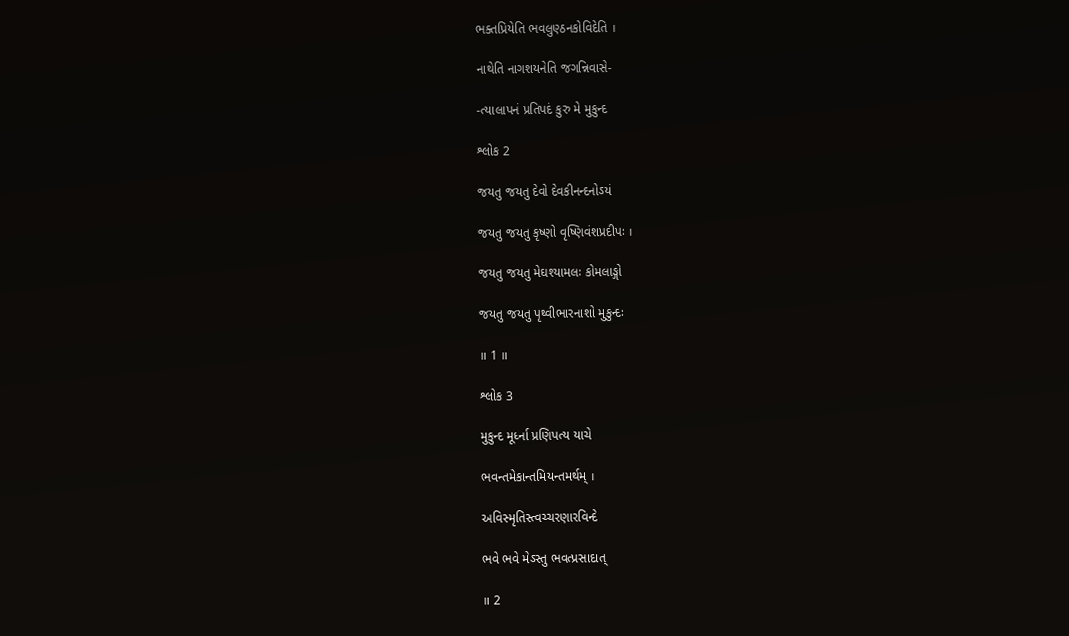ભક્તપ્રિયેતિ ભવલુણ્ઠનકોવિદેતિ ।

નાથેતિ નાગશયનેતિ જગન્નિવાસે-

-ત્યાલાપનં પ્રતિપદં કુરુ મે મુકુન્દ

શ્લોક 2

જયતુ જયતુ દેવો દેવકીનન્દનોઽયં

જયતુ જયતુ કૃષ્ણો વૃષ્ણિવંશપ્રદીપઃ ।

જયતુ જયતુ મેઘશ્યામલઃ કોમલાઙ્ગો

જયતુ જયતુ પૃથ્વીભારનાશો મુકુન્દઃ

॥ 1 ॥

શ્લોક 3

મુકુન્દ મૂર્ધ્ના પ્રણિપત્ય યાચે

ભવન્તમેકાન્તમિયન્તમર્થમ્ ।

અવિસ્મૃતિસ્ત્વચ્ચરણારવિન્દે

ભવે ભવે મેઽસ્તુ ભવત્પ્રસાદાત્

॥ 2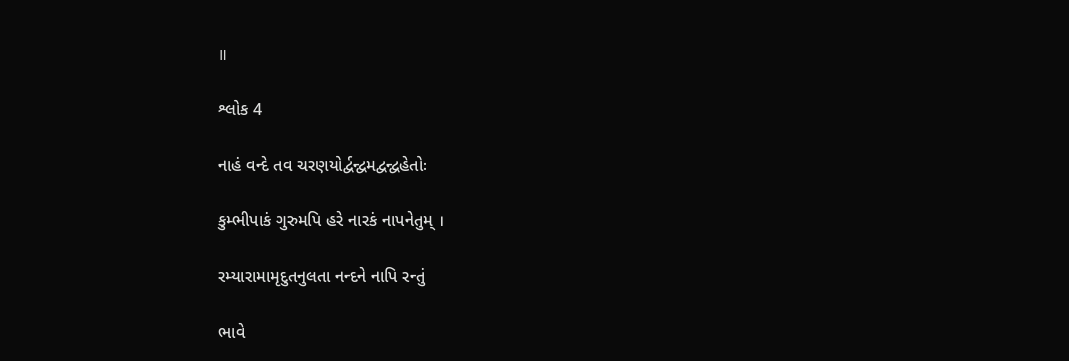॥

શ્લોક 4

નાહં વન્દે તવ ચરણયોર્દ્વન્દ્વમદ્વન્દ્વહેતોઃ

કુમ્ભીપાકં ગુરુમપિ હરે નારકં નાપનેતુમ્ ।

રમ્યારામામૃદુતનુલતા નન્દને નાપિ રન્તું

ભાવે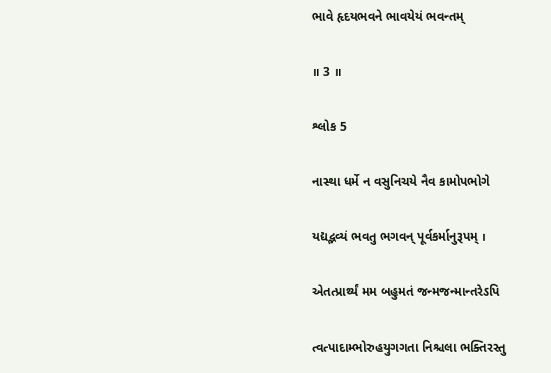ભાવે હૃદયભવને ભાવયેયં ભવન્તમ્

॥ 3 ॥

શ્લોક 5

નાસ્થા ધર્મે ન વસુનિચયે નૈવ કામોપભોગે

યદ્યદ્ભવ્યં ભવતુ ભગવન્ પૂર્વકર્માનુરૂપમ્ ।

એતત્પ્રાર્થ્યં મમ બહુમતં જન્મજન્માન્તરેઽપિ

ત્વત્પાદામ્ભોરુહયુગગતા નિશ્ચલા ભક્તિરસ્તુ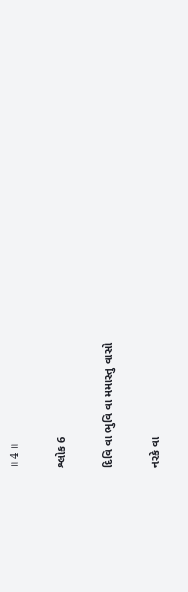॥ 4 ॥

શ્લોક 6

દિવિ વા ભુવિ વા મમાસ્તુ વાસો

નરકે વા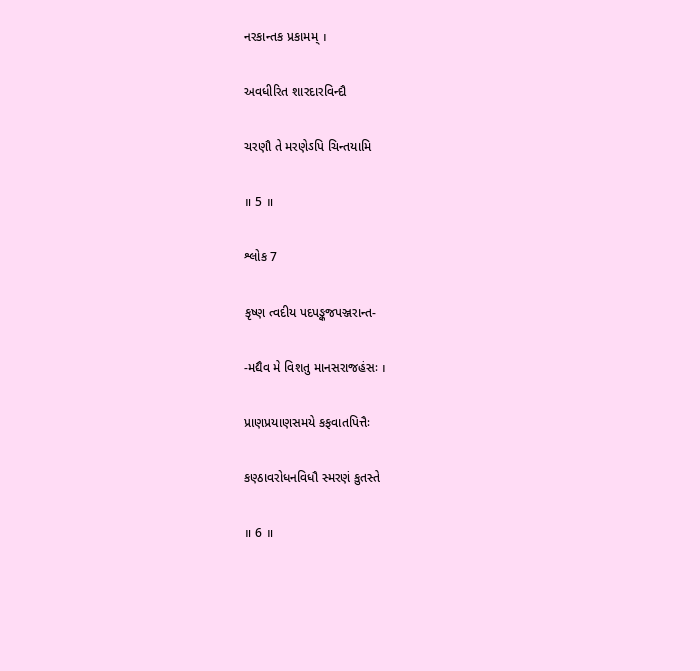નરકાન્તક પ્રકામમ્ ।

અવધીરિત શારદારવિન્દૌ

ચરણૌ તે મરણેઽપિ ચિન્તયામિ

॥ 5 ॥

શ્લોક 7

કૃષ્ણ ત્વદીય પદપઙ્કજપઞ્જરાન્ત-

-મદ્યૈવ મે વિશતુ માનસરાજહંસઃ ।

પ્રાણપ્રયાણસમયે કફવાતપિત્તૈઃ

કણ્ઠાવરોધનવિધૌ સ્મરણં કુતસ્તે

॥ 6 ॥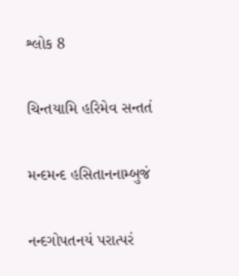શ્લોક 8

ચિન્તયામિ હરિમેવ સન્તતં

મન્દમન્દ હસિતાનનામ્બુજં

નન્દગોપતનયં પરાત્પરં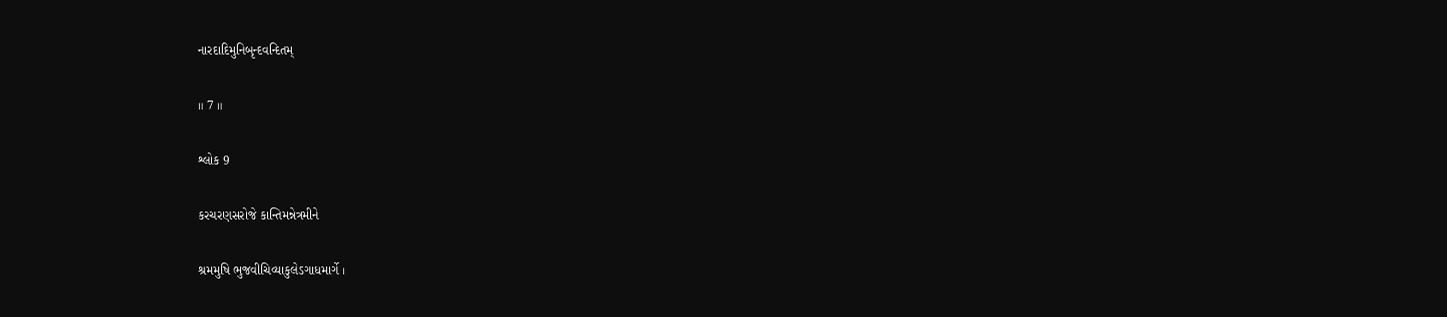નારદાદિમુનિબૃન્દવન્દિતમ્

॥ 7 ॥

શ્લોક 9

કરચરણસરોજે કાન્તિમન્નેત્રમીને

શ્રમમુષિ ભુજવીચિવ્યાકુલેઽગાધમાર્ગે ।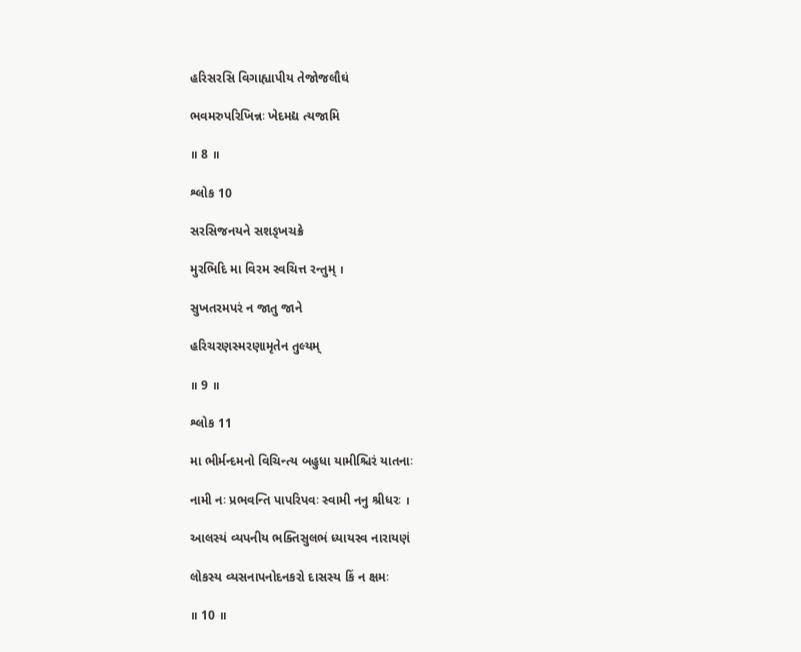હરિસરસિ વિગાહ્યાપીય તેજોજલૌઘં

ભવમરુપરિખિન્નઃ ખેદમદ્ય ત્યજામિ

॥ 8 ॥

શ્લોક 10

સરસિજનયને સશઙ્ખચક્રે

મુરભિદિ મા વિરમ સ્વચિત્ત રન્તુમ્ ।

સુખતરમપરં ન જાતુ જાને

હરિચરણસ્મરણામૃતેન તુલ્યમ્

॥ 9 ॥

શ્લોક 11

મા ભીર્મન્દમનો વિચિન્ત્ય બહુધા યામીશ્ચિરં યાતનાઃ

નામી નઃ પ્રભવન્તિ પાપરિપવઃ સ્વામી નનુ શ્રીધરઃ ।

આલસ્યં વ્યપનીય ભક્તિસુલભં ધ્યાયસ્વ નારાયણં

લોકસ્ય વ્યસનાપનોદનકરો દાસસ્ય કિં ન ક્ષમઃ

॥ 10 ॥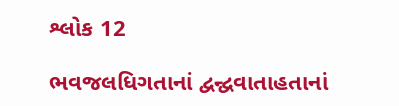શ્લોક 12

ભવજલધિગતાનાં દ્વન્દ્વવાતાહતાનાં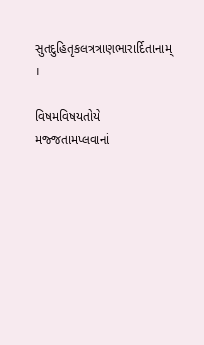સુતદુહિતૃકલત્રત્રાણભારાર્દિતાનામ્ ।

વિષમવિષયતોયે મજ્જતામપ્લવાનાં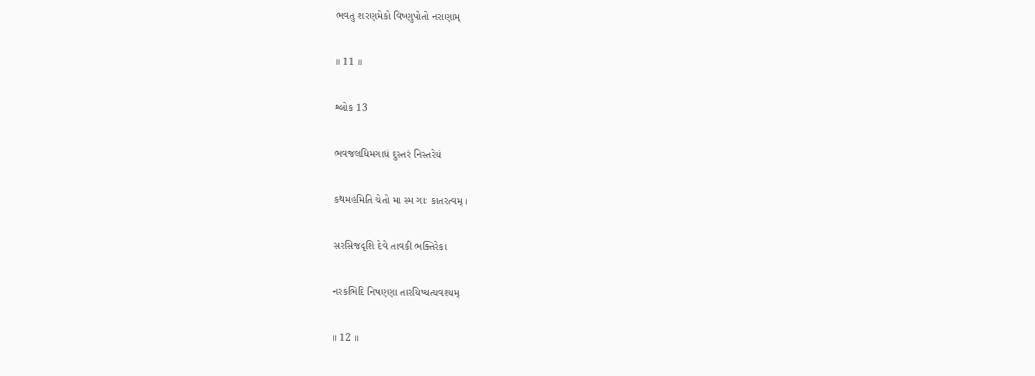ભવતુ શરણમેકો વિષ્ણુપોતો નરાણામ્

॥ 11 ॥

શ્લોક 13

ભવજલધિમગાધં દુસ્તરં નિસ્તરેયં

કથમહમિતિ ચેતો મા સ્મ ગાઃ કાતરત્વમ્ ।

સરસિજદૃશિ દેવે તાવકી ભક્તિરેકા

નરકભિદિ નિષણ્ણા તારયિષ્યત્યવશ્યમ્

॥ 12 ॥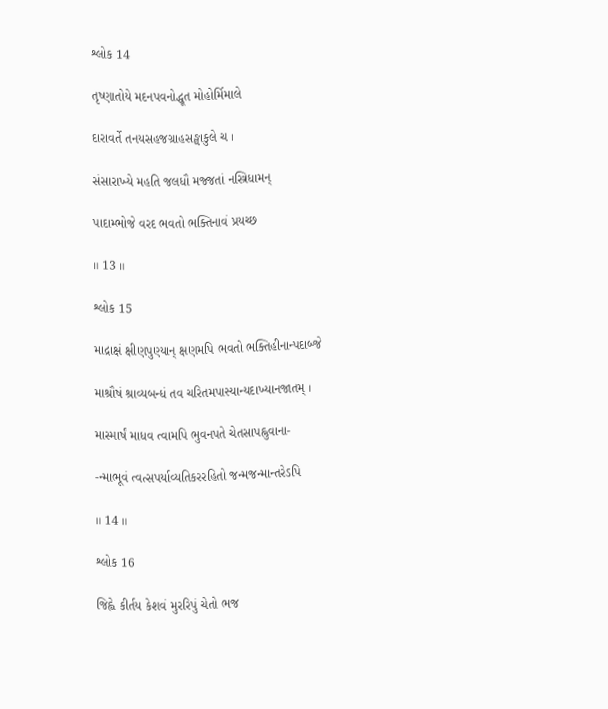શ્લોક 14

તૃષ્ણાતોયે મદનપવનોદ્ધૂત મોહોર્મિમાલે

દારાવર્તે તનયસહજગ્રાહસઙ્ઘાકુલે ચ ।

સંસારાખ્યે મહતિ જલધૌ મજ્જતાં નસ્ત્રિધામન્

પાદામ્ભોજે વરદ ભવતો ભક્તિનાવં પ્રયચ્છ

॥ 13 ॥

શ્લોક 15

માદ્રાક્ષં ક્ષીણપુણ્યાન્ ક્ષણમપિ ભવતો ભક્તિહીનાન્પદાબ્જે

માશ્રૌષં શ્રાવ્યબન્ધં તવ ચરિતમપાસ્યાન્યદાખ્યાનજાતમ્ ।

માસ્માર્ષં માધવ ત્વામપિ ભુવનપતે ચેતસાપહ્નુવાના-

-ન્માભૂવં ત્વત્સપર્યાવ્યતિકરરહિતો જન્મજન્માન્તરેઽપિ

॥ 14 ॥

શ્લોક 16

જિહ્વે કીર્તય કેશવં મુરરિપું ચેતો ભજ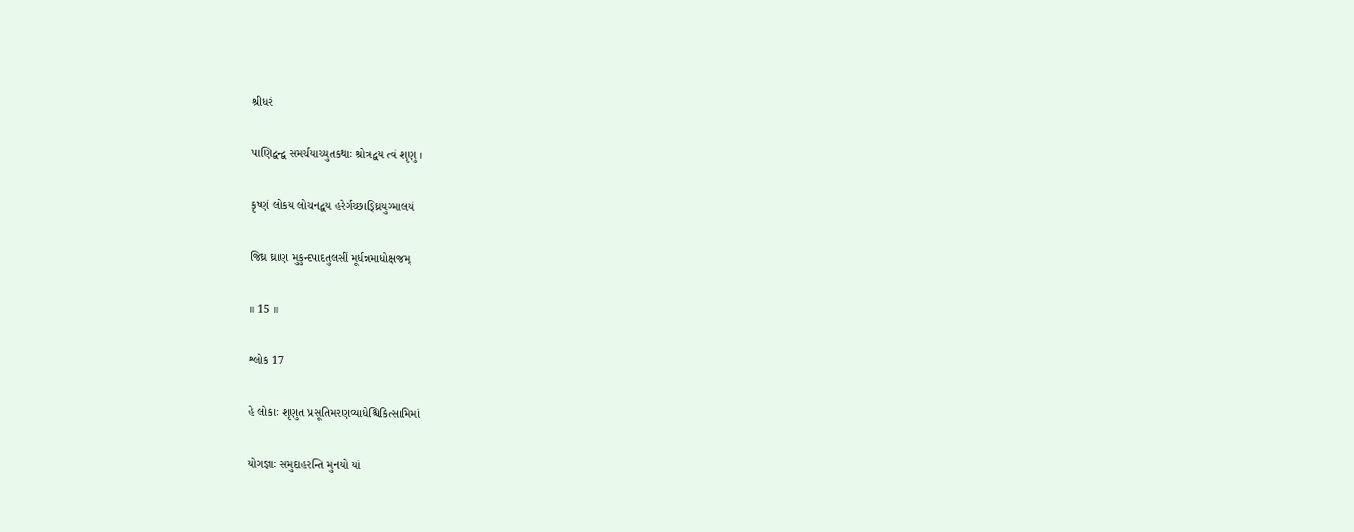શ્રીધરં

પાણિદ્વન્દ્વ સમર્ચયાચ્યુતકથાઃ શ્રોત્રદ્વય ત્વં શૃણુ ।

કૃષ્ણં લોકય લોચનદ્વય હરેર્ગચ્છાઙ્ઘ્રિયુગ્માલયં

જિઘ્ર ઘ્રાણ મુકુન્દપાદતુલસીં મૂર્ધન્નમાધોક્ષજમ્

॥ 15 ॥

શ્લોક 17

હે લોકાઃ શૃણુત પ્રસૂતિમરણવ્યાધેશ્ચિકિત્સામિમાં

યોગજ્ઞાઃ સમુદાહરન્તિ મુનયો યાં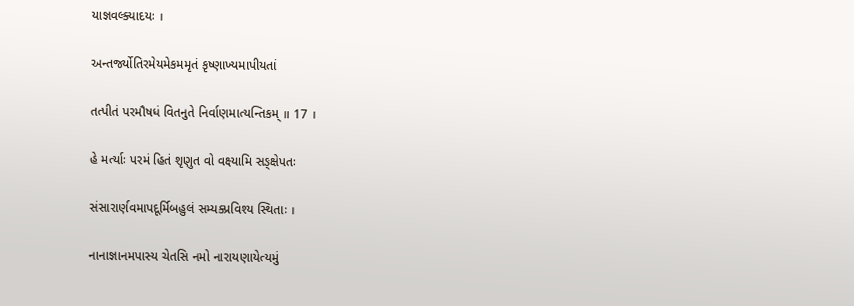યાજ્ઞવલ્ક્યાદયઃ ।

અન્તર્જ્યોતિરમેયમેકમમૃતં કૃષ્ણાખ્યમાપીયતાં

તત્પીતં પરમૌષધં વિતનુતે નિર્વાણમાત્યન્તિકમ્ ॥ 17 ।

હે મર્ત્યાઃ પરમં હિતં શૃણુત વો વક્ષ્યામિ સઙ્ક્ષેપતઃ

સંસારાર્ણવમાપદૂર્મિબહુલં સમ્યક્પ્રવિશ્ય સ્થિતાઃ ।

નાનાજ્ઞાનમપાસ્ય ચેતસિ નમો નારાયણાયેત્યમું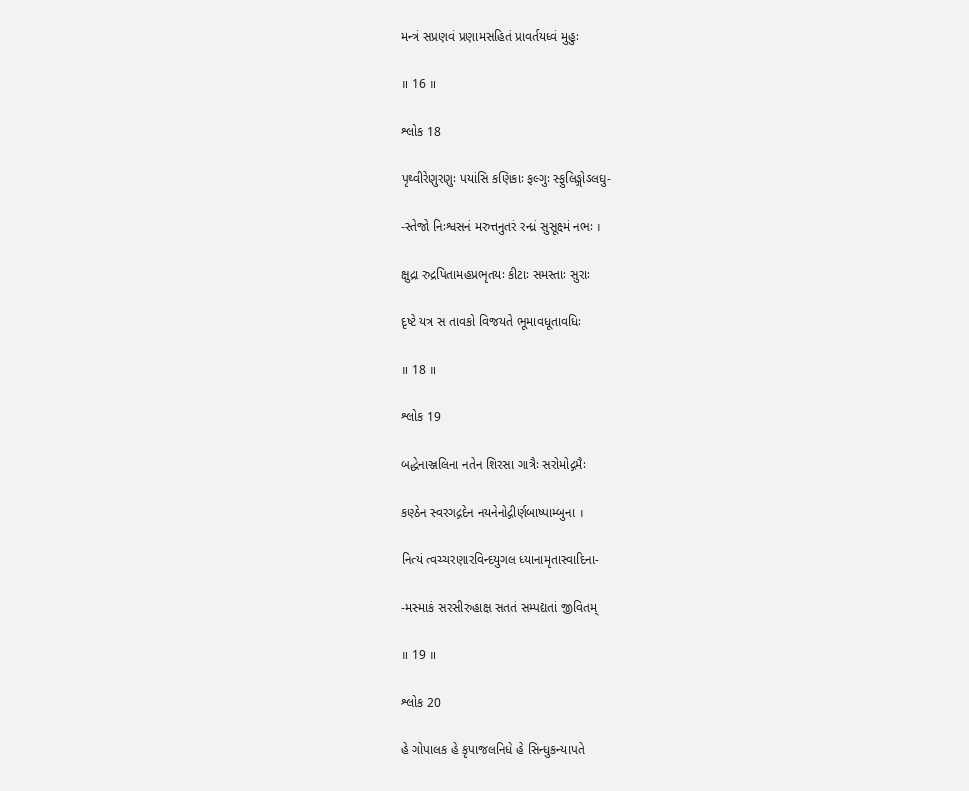મન્ત્રં સપ્રણવં પ્રણામસહિતં પ્રાવર્તયધ્વં મુહુઃ

॥ 16 ॥

શ્લોક 18

પૃથ્વીરેણુરણુઃ પયાંસિ કણિકાઃ ફલ્ગુઃ સ્ફુલિઙ્ગોઽલઘુ-

-સ્તેજો નિઃશ્વસનં મરુત્તનુતરં રન્ધ્રં સુસૂક્ષ્મં નભઃ ।

ક્ષુદ્રા રુદ્રપિતામહપ્રભૃતયઃ કીટાઃ સમસ્તાઃ સુરાઃ

દૃષ્ટે યત્ર સ તાવકો વિજયતે ભૂમાવધૂતાવધિઃ

॥ 18 ॥

શ્લોક 19

બદ્ધેનાઞ્જલિના નતેન શિરસા ગાત્રૈઃ સરોમોદ્ગમૈઃ

કણ્ઠેન સ્વરગદ્ગદેન નયનેનોદ્ગીર્ણબાષ્પામ્બુના ।

નિત્યં ત્વચ્ચરણારવિન્દયુગલ ધ્યાનામૃતાસ્વાદિના-

-મસ્માકં સરસીરુહાક્ષ સતતં સમ્પદ્યતાં જીવિતમ્

॥ 19 ॥

શ્લોક 20

હે ગોપાલક હે કૃપાજલનિધે હે સિન્ધુકન્યાપતે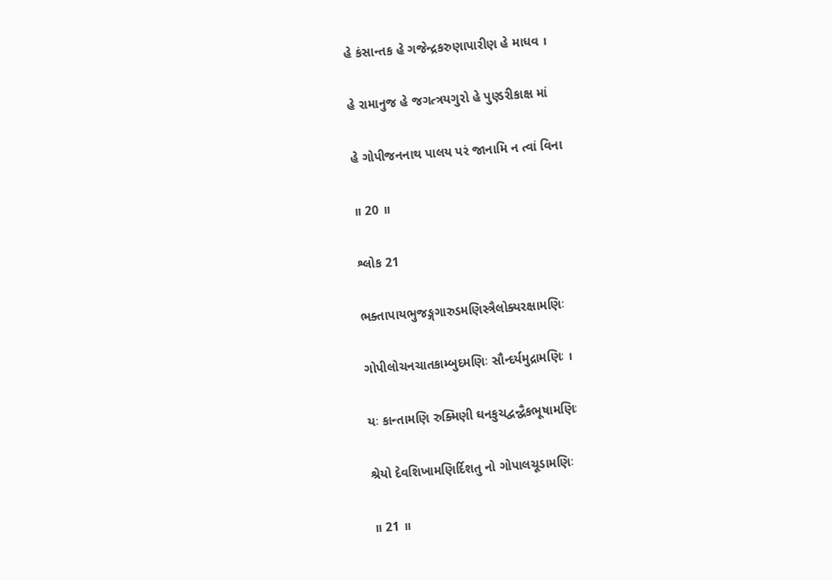હે કંસાન્તક હે ગજેન્દ્રકરુણાપારીણ હે માધવ ।

હે રામાનુજ હે જગત્ત્રયગુરો હે પુણ્ડરીકાક્ષ માં

હે ગોપીજનનાથ પાલય પરં જાનામિ ન ત્વાં વિના

॥ 20 ॥

શ્લોક 21

ભક્તાપાયભુજઙ્ગગારુડમણિસ્ત્રૈલોક્યરક્ષામણિઃ

ગોપીલોચનચાતકામ્બુદમણિઃ સૌન્દર્યમુદ્રામણિઃ ।

યઃ કાન્તામણિ રુક્મિણી ઘનકુચદ્વન્દ્વૈકભૂષામણિઃ

શ્રેયો દેવશિખામણિર્દિશતુ નો ગોપાલચૂડામણિઃ

॥ 21 ॥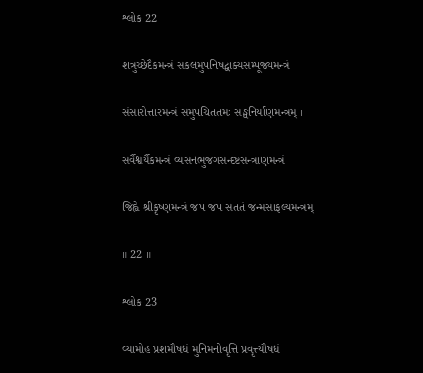શ્લોક 22

શત્રુચ્છેદૈકમન્ત્રં સકલમુપનિષદ્વાક્યસમ્પૂજ્યમન્ત્રં

સંસારોત્તારમન્ત્રં સમુપચિતતમઃ સઙ્ઘનિર્યાણમન્ત્રમ્ ।

સર્વૈશ્વર્યૈકમન્ત્રં વ્યસનભુજગસન્દષ્ટસન્ત્રાણમન્ત્રં

જિહ્વે શ્રીકૃષ્ણમન્ત્રં જપ જપ સતતં જન્મસાફલ્યમન્ત્રમ્

॥ 22 ॥

શ્લોક 23

વ્યામોહ પ્રશમૌષધં મુનિમનોવૃત્તિ પ્રવૃત્ત્યૌષધં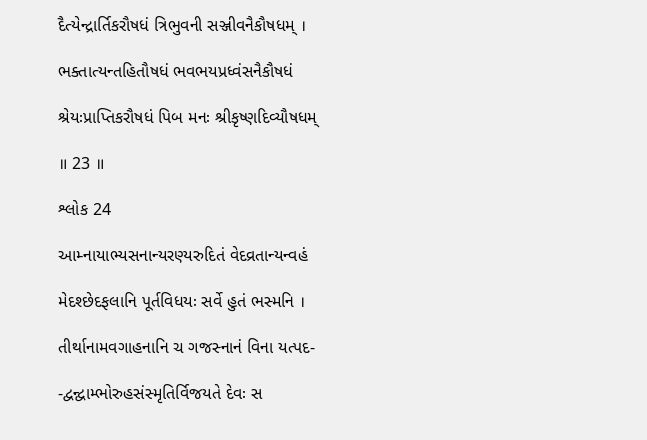દૈત્યેન્દ્રાર્તિકરૌષધં ત્રિભુવની સઞ્જીવનૈકૌષધમ્ ।

ભક્તાત્યન્તહિતૌષધં ભવભયપ્રધ્વંસનૈકૌષધં

શ્રેયઃપ્રાપ્તિકરૌષધં પિબ મનઃ શ્રીકૃષ્ણદિવ્યૌષધમ્

॥ 23 ॥

શ્લોક 24

આમ્નાયાભ્યસનાન્યરણ્યરુદિતં વેદવ્રતાન્યન્વહં

મેદશ્છેદફલાનિ પૂર્તવિધયઃ સર્વે હુતં ભસ્મનિ ।

તીર્થાનામવગાહનાનિ ચ ગજસ્નાનં વિના યત્પદ-

-દ્વન્દ્વામ્ભોરુહસંસ્મૃતિર્વિજયતે દેવઃ સ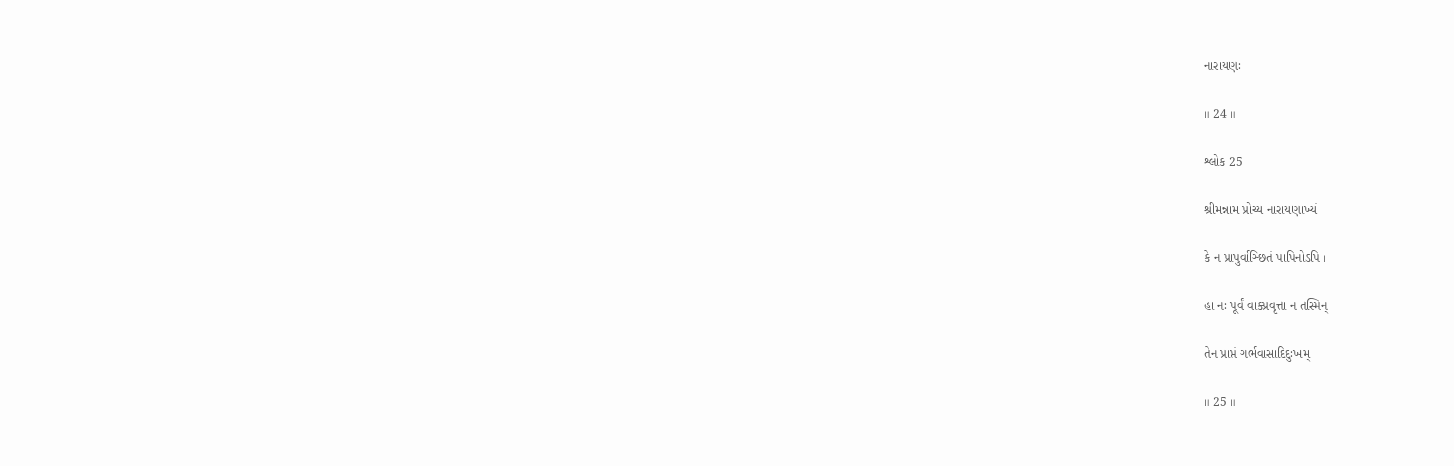નારાયણઃ

॥ 24 ॥

શ્લોક 25

શ્રીમન્નામ પ્રોચ્ય નારાયણાખ્યં

કે ન પ્રાપુર્વાઞ્છિતં પાપિનોઽપિ ।

હા નઃ પૂર્વં વાક્પ્રવૃત્તા ન તસ્મિન્

તેન પ્રાપ્તં ગર્ભવાસાદિદુઃખમ્

॥ 25 ॥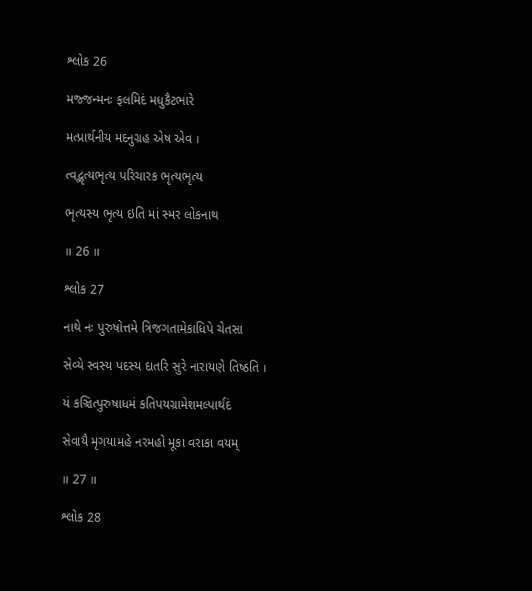શ્લોક 26

મજ્જન્મનઃ ફલમિદં મધુકૈટભારે

મત્પ્રાર્થનીય મદનુગ્રહ એષ એવ ।

ત્વદ્ભૃત્યભૃત્ય પરિચારક ભૃત્યભૃત્ય

ભૃત્યસ્ય ભૃત્ય ઇતિ માં સ્મર લોકનાથ

॥ 26 ॥

શ્લોક 27

નાથે નઃ પુરુષોત્તમે ત્રિજગતામેકાધિપે ચેતસા

સેવ્યે સ્વસ્ય પદસ્ય દાતરિ સુરે નારાયણે તિષ્ઠતિ ।

યં કઞ્ચિત્પુરુષાધમં કતિપયગ્રામેશમલ્પાર્થદં

સેવાયૈ મૃગયામહે નરમહો મૂકા વરાકા વયમ્

॥ 27 ॥

શ્લોક 28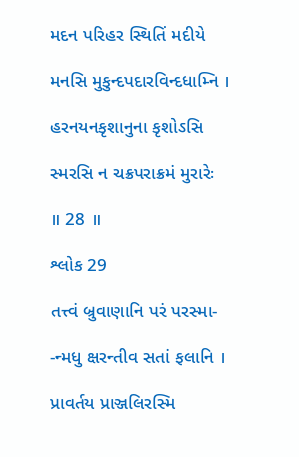મદન પરિહર સ્થિતિં મદીયે

મનસિ મુકુન્દપદારવિન્દધામ્નિ ।

હરનયનકૃશાનુના કૃશોઽસિ

સ્મરસિ ન ચક્રપરાક્રમં મુરારેઃ

॥ 28 ॥

શ્લોક 29

તત્ત્વં બ્રુવાણાનિ પરં પરસ્મા-

-ન્મધુ ક્ષરન્તીવ સતાં ફલાનિ ।

પ્રાવર્તય પ્રાઞ્જલિરસ્મિ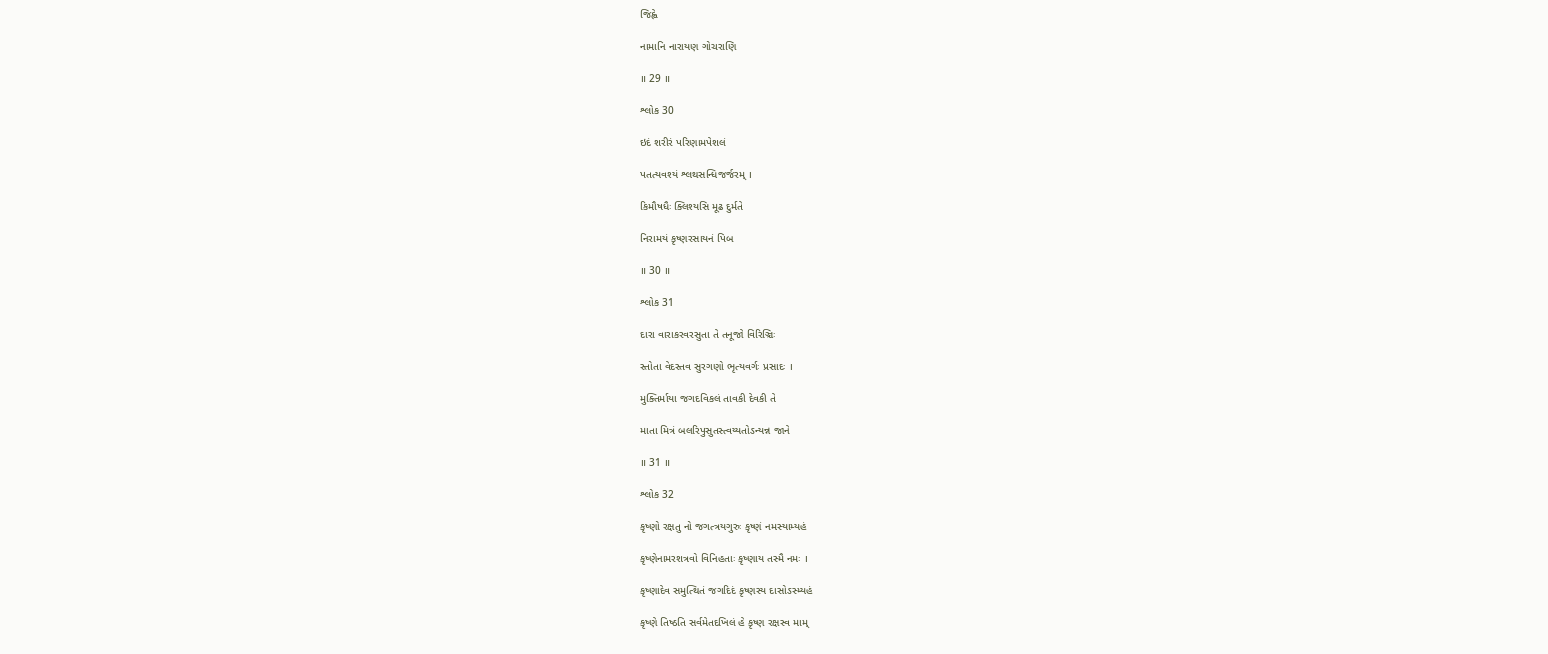જિહ્વે

નામાનિ નારાયણ ગોચરાણિ

॥ 29 ॥

શ્લોક 30

ઇદં શરીરં પરિણામપેશલં

પતત્યવશ્યં શ્લથસન્ધિજર્જરમ્ ।

કિમૌષધૈઃ ક્લિશ્યસિ મૂઢ દુર્મતે

નિરામયં કૃષ્ણરસાયનં પિબ

॥ 30 ॥

શ્લોક 31

દારા વારાકરવરસુતા તે તનૂજો વિરિઞ્ચિઃ

સ્તોતા વેદસ્તવ સુરગણો ભૃત્યવર્ગઃ પ્રસાદઃ ।

મુક્તિર્માયા જગદવિકલં તાવકી દેવકી તે

માતા મિત્રં બલરિપુસુતસ્ત્વય્યતોઽન્યન્ન જાને

॥ 31 ॥

શ્લોક 32

કૃષ્ણો રક્ષતુ નો જગત્ત્રયગુરુઃ કૃષ્ણં નમસ્યામ્યહં

કૃષ્ણેનામરશત્રવો વિનિહતાઃ કૃષ્ણાય તસ્મૈ નમઃ ।

કૃષ્ણાદેવ સમુત્થિતં જગદિદં કૃષ્ણસ્ય દાસોઽસ્મ્યહં

કૃષ્ણે તિષ્ઠતિ સર્વમેતદખિલં હે કૃષ્ણ રક્ષસ્વ મામ્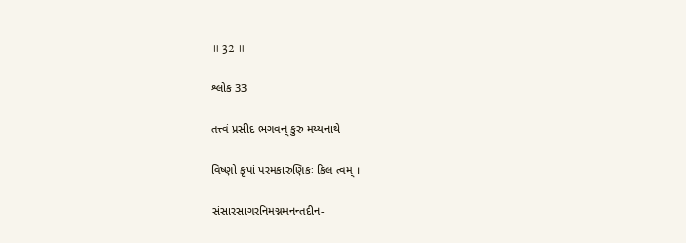॥ 32 ॥

શ્લોક 33

તત્ત્વં પ્રસીદ ભગવન્ કુરુ મય્યનાથે

વિષ્ણો કૃપાં પરમકારુણિકઃ કિલ ત્વમ્ ।

સંસારસાગરનિમગ્નમનન્તદીન-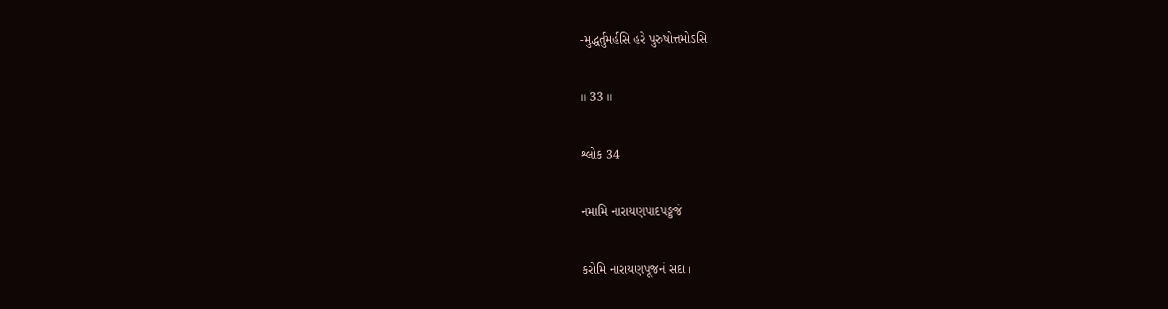-મુદ્ધર્તુમર્હસિ હરે પુરુષોત્તમોઽસિ

॥ 33 ॥

શ્લોક 34

નમામિ નારાયણપાદપઙ્કજં

કરોમિ નારાયણપૂજનં સદા ।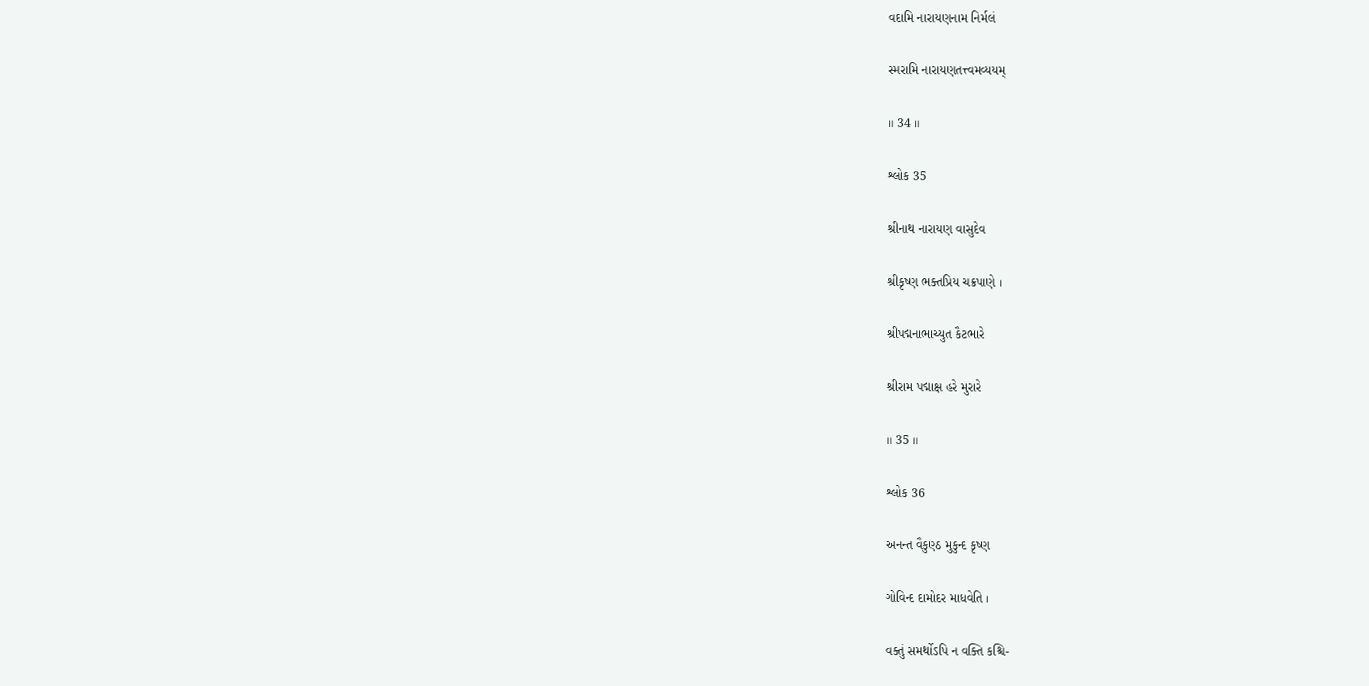વદામિ નારાયણનામ નિર્મલં

સ્મરામિ નારાયણતત્ત્વમવ્યયમ્

॥ 34 ॥

શ્લોક 35

શ્રીનાથ નારાયણ વાસુદેવ

શ્રીકૃષ્ણ ભક્તપ્રિય ચક્રપાણે ।

શ્રીપદ્મનાભાચ્યુત કૈટભારે

શ્રીરામ પદ્માક્ષ હરે મુરારે

॥ 35 ॥

શ્લોક 36

અનન્ત વૈકુણ્ઠ મુકુન્દ કૃષ્ણ

ગોવિન્દ દામોદર માધવેતિ ।

વક્તું સમર્થોઽપિ ન વક્તિ કશ્ચિ-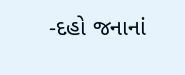-દહો જનાનાં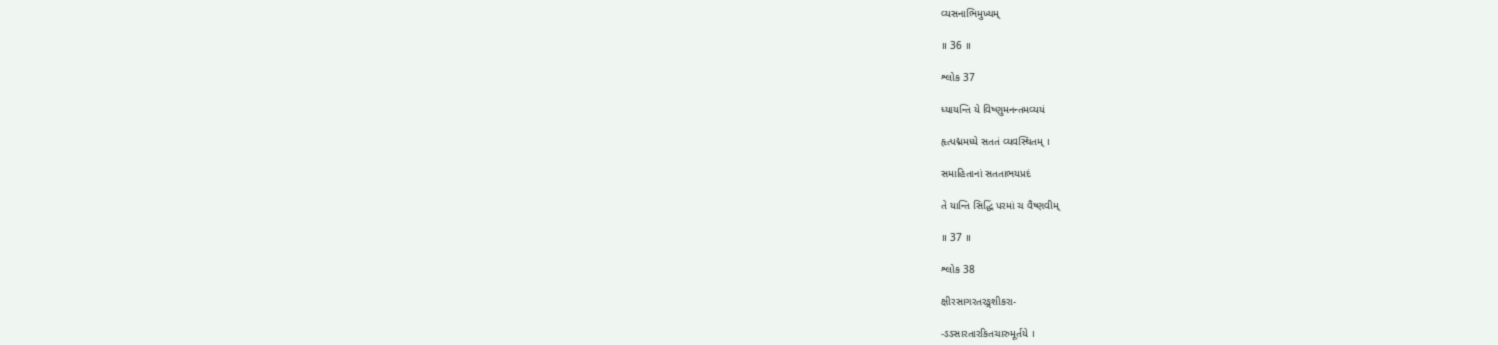વ્યસનાભિમુખ્યમ્

॥ 36 ॥

શ્લોક 37

ધ્યાયન્તિ યે વિષ્ણુમનન્તમવ્યયં

હૃત્પદ્મમધ્યે સતતં વ્યવસ્થિતમ્ ।

સમાહિતાનાં સતતાભયપ્રદં

તે યાન્તિ સિદ્ધિં પરમાં ચ વૈષ્ણવીમ્

॥ 37 ॥

શ્લોક 38

ક્ષીરસાગરતરઙ્ગશીકરા-

-ઽઽસારતારકિતચારુમૂર્તયે ।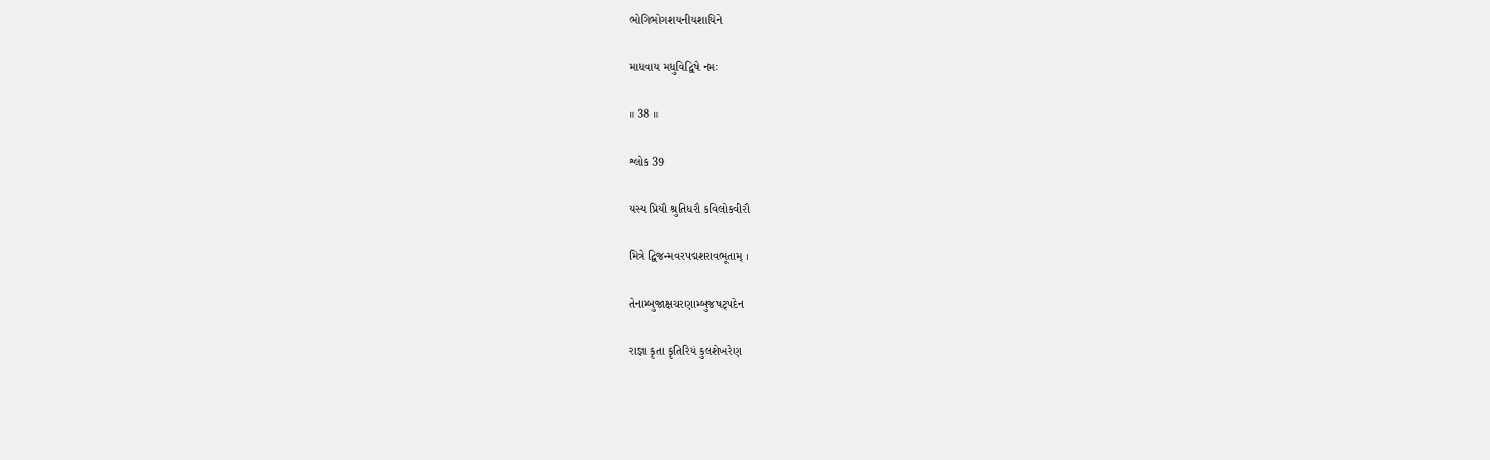ભોગિભોગશયનીયશાયિને

માધવાય મધુવિદ્વિષે નમઃ

॥ 38 ॥

શ્લોક 39

યસ્ય પ્રિયૌ શ્રુતિધરૌ કવિલોકવીરૌ

મિત્રે દ્વિજન્મવરપદ્મશરાવભૂતામ્ ।

તેનામ્બુજાક્ષચરણામ્બુજષટ્પદેન

રાજ્ઞા કૃતા કૃતિરિયં કુલશેખરેણ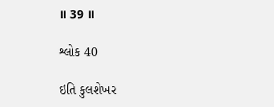॥ 39 ॥

શ્લોક 40

ઇતિ કુલશેખર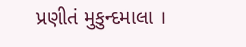પ્રણીતં મુકુન્દમાલા ।